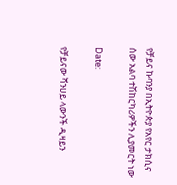የቻይና ኩባንያ በኢትዮጵያ የአየር ታክሲና ሰው አልባ ተሽከርካሪዎችን ሊያመርት ነው

Date:

የቻይናው ሻንሀይ ላውንች ዲዛይን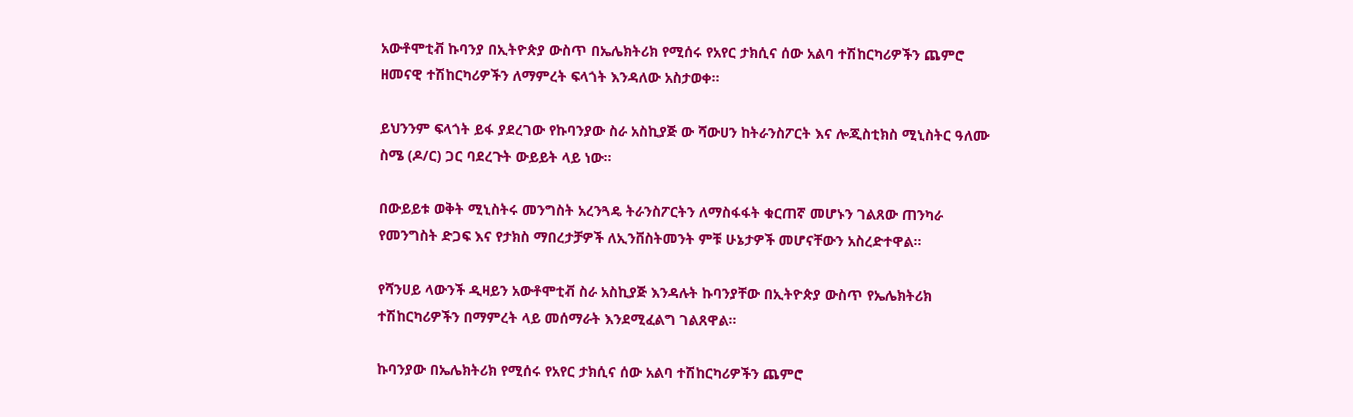አውቶሞቲቭ ኩባንያ በኢትዮጵያ ውስጥ በኤሌክትሪክ የሚሰሩ የአየር ታክሲና ሰው አልባ ተሽከርካሪዎችን ጨምሮ ዘመናዊ ተሽከርካሪዎችን ለማምረት ፍላጎት እንዳለው አስታወቀ።

ይህንንም ፍላጎት ይፋ ያደረገው የኩባንያው ስራ አስኪያጅ ው ሻውሀን ከትራንስፖርት እና ሎጂስቲክስ ሚኒስትር ዓለሙ ስሜ (ዶ/ር) ጋር ባደረጉት ውይይት ላይ ነው።

በውይይቱ ወቅት ሚኒስትሩ መንግስት አረንጓዴ ትራንስፖርትን ለማስፋፋት ቁርጠኛ መሆኑን ገልጸው ጠንካራ የመንግስት ድጋፍ እና የታክስ ማበረታቻዎች ለኢንቨስትመንት ምቹ ሁኔታዎች መሆናቸውን አስረድተዋል።

የሻንሀይ ላውንች ዲዛይን አውቶሞቲቭ ስራ አስኪያጅ እንዳሉት ኩባንያቸው በኢትዮጵያ ውስጥ የኤሌክትሪክ ተሽከርካሪዎችን በማምረት ላይ መሰማራት እንደሚፈልግ ገልጸዋል።

ኩባንያው በኤሌክትሪክ የሚሰሩ የአየር ታክሲና ሰው አልባ ተሽከርካሪዎችን ጨምሮ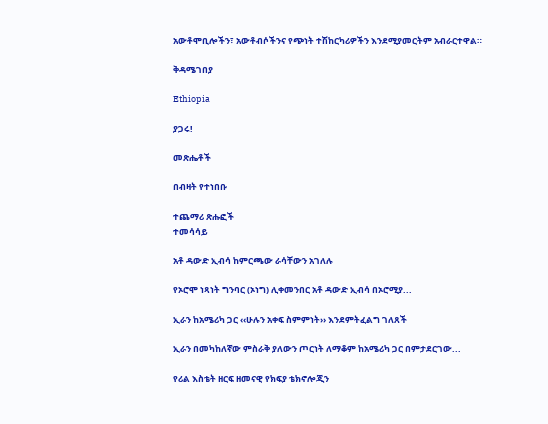አውቶሞቢሎችን፣ አውቶብሶችንና የጭነት ተሽከርካሪዎችን እንደሚያመርትም አብራርተዋል።

ቅዳሜገበያ

Ethiopia

ያጋሩ!

መጽሔቶች

በብዛት የተነበቡ

ተጨማሪ ጽሑፎች
ተመሳሳይ

አቶ ዳውድ ኢብሳ ከምርጫው ራሳቸውን አገለሉ

የኦሮሞ ነጻነት ግንባር (ኦነግ) ሊቀመንበር አቶ ዳውድ ኢብሳ በኦሮሚያ...

ኢራን ከአሜሪካ ጋር ‹‹ሁሉን አቀፍ ስምምነት›› እንደምትፈልግ ገለጸች

ኢራን በመካከለኛው ምስራቅ ያለውን ጦርነት ለማቆም ከአሜሪካ ጋር በምታደርገው...

የሪል እስቴት ዘርፍ ዘመናዊ የክፍያ ቴክኖሎጂን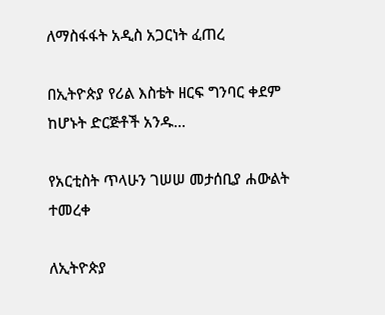ለማስፋፋት አዲስ አጋርነት ፈጠረ

በኢትዮጵያ የሪል እስቴት ዘርፍ ግንባር ቀደም ከሆኑት ድርጅቶች አንዱ...

የአርቲስት ጥላሁን ገሠሠ መታሰቢያ ሐውልት ተመረቀ

ለኢትዮጵያ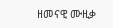ዘመናዊ ሙዚቃ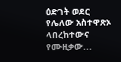ዕድገት ወደር የሌለው አስተዋጽኦ ላበረከተውና የሙዚቃው...